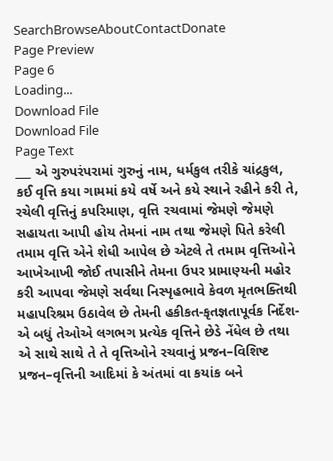SearchBrowseAboutContactDonate
Page Preview
Page 6
Loading...
Download File
Download File
Page Text
___ એ ગુરુપરંપરામાં ગુરુનું નામ, ધર્મકુલ તરીકે ચાંદ્રકુલ, કઈ વૃત્તિ કયા ગામમાં કયે વર્ષે અને કયે સ્થાને રહીને કરી તે, રચેલી વૃત્તિનું કપરિમાણ, વૃત્તિ રચવામાં જેમણે જેમણે સહાયતા આપી હોય તેમનાં નામ તથા જેમણે પિતે કરેલી તમામ વૃત્તિ એને શેધી આપેલ છે એટલે તે તમામ વૃત્તિઓને આખેઆખી જોઈ તપાસીને તેમના ઉપર પ્રામાણ્યની મહોર કરી આપવા જેમણે સર્વથા નિસ્પૃહભાવે કેવળ મૃતભક્તિથી મહાપરિશ્રમ ઉઠાવેલ છે તેમની હકીકત-કૃતજ્ઞતાપૂર્વક નિર્દેશ-એ બધું તેઓએ લગભગ પ્રત્યેક વૃત્તિને છેડે નેંધેલ છે તથા એ સાથે સાથે તે તે વૃત્તિઓને રચવાનું પ્રજન–વિશિષ્ટ પ્રજન–વૃત્તિની આદિમાં કે અંતમાં વા કયાંક બને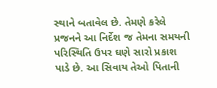સ્થાને બતાવેલ છે. તેમણે કરેલે પ્રજનને આ નિર્દેશ જ તેમના સમયની પરિસ્થિતિ ઉપર ઘણે સારો પ્રકાશ પાડે છે. આ સિવાય તેઓ પિતાની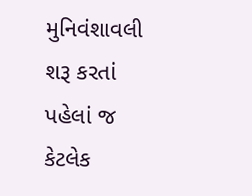મુનિવંશાવલી શરૂ કરતાં પહેલાં જ કેટલેક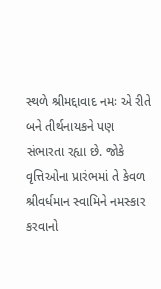સ્થળે શ્રીમદ્દાવાદ નમઃ એ રીતે બને તીર્થનાયકને પણ સંભારતા રહ્યા છે. જોકે વૃત્તિઓના પ્રારંભમાં તે કેવળ શ્રીવર્ધમાન સ્વામિને નમસ્કાર કરવાનો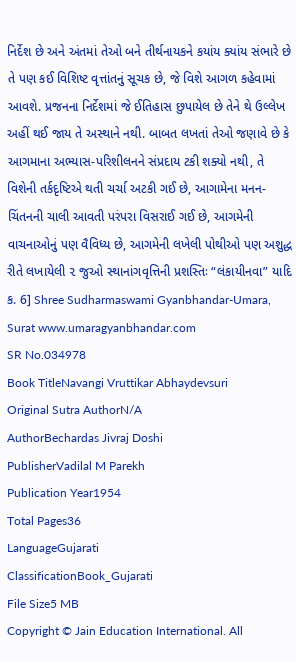નિર્દેશ છે અને અંતમાં તેઓ બને તીર્થનાયકને કયાંય ક્યાંય સંભારે છે તે પણ કઈ વિશિષ્ટ વૃત્તાંતનું સૂચક છે, જે વિશે આગળ કહેવામાં આવશે. પ્રજનના નિર્દેશમાં જે ઈતિહાસ છુપાયેલ છે તેને થે ઉલ્લેખ અહીં થઈ જાય તે અસ્થાને નથી. બાબત લખતાં તેઓ જણાવે છે કે આગમાના અભ્યાસ-પરિશીલનને સંપ્રદાય ટકી શક્યો નથી, તે વિશેની તર્કદૃષ્ટિએ થતી ચર્ચા અટકી ગઈ છે, આગામેના મનન-ચિંતનની ચાલી આવતી પરંપરા વિસરાઈ ગઈ છે, આગમેની વાચનાઓનું પણ વૈવિધ્ય છે, આગમેની લખેલી પોથીઓ પણ અશુદ્ધ રીતે લખાયેલી ૨ જુઓ સ્થાનાંગવૃત્તિની પ્રશસ્તિઃ “લંકાયીનવા” યાદિ ક. 6] Shree Sudharmaswami Gyanbhandar-Umara, Surat www.umaragyanbhandar.com
SR No.034978
Book TitleNavangi Vruttikar Abhaydevsuri
Original Sutra AuthorN/A
AuthorBechardas Jivraj Doshi
PublisherVadilal M Parekh
Publication Year1954
Total Pages36
LanguageGujarati
ClassificationBook_Gujarati
File Size5 MB
Copyright © Jain Education International. All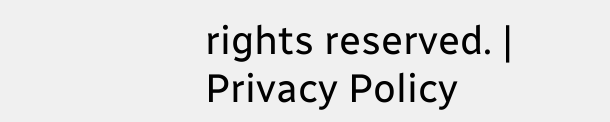rights reserved. | Privacy Policy